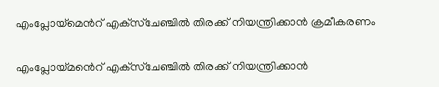എംപ്ലോയ്‌മെൻറ് എക്‌സ്‌ചേഞ്ചിൽ തിരക്ക് നിയന്ത്രിക്കാന്‍ ക്രമീകരണം

എംപ്ലോയ്‌മൻെറ് എക്‌സ്‌ചേഞ്ചിൽ തിരക്ക് നിയന്ത്രിക്കാന്‍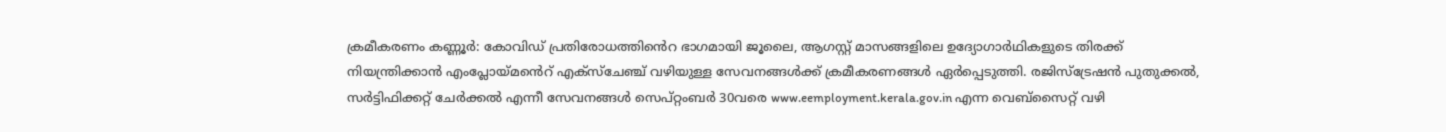ക്രമീകരണം കണ്ണൂർ: കോവിഡ് പ്രതിരോധത്തി‍ൻെറ ഭാഗമായി ജൂലൈ, ആഗസ്റ്റ് മാസങ്ങളിലെ ഉദ്യോഗാര്‍ഥികളുടെ തിരക്ക് നിയന്ത്രിക്കാന്‍ എംപ്ലോയ്‌മൻെറ് എക്‌സ്‌ചേഞ്ച് വഴിയുള്ള സേവനങ്ങള്‍ക്ക് ക്രമീകരണങ്ങള്‍ ഏര്‍പ്പെടുത്തി. രജിസ്‌ട്രേഷന്‍ പുതുക്കല്‍, സര്‍ട്ടിഫിക്കറ്റ് ചേര്‍ക്കല്‍ എന്നീ സേവനങ്ങള്‍ സെപ്റ്റംബര്‍ 30വരെ www.eemployment.kerala.gov.in എന്ന വെബ്സൈറ്റ് വഴി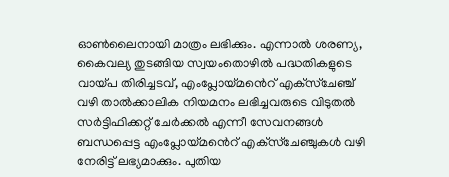ഓണ്‍ലൈനായി മാത്രം ലഭിക്കും. എന്നാല്‍ ശരണ്യ, കൈവല്യ തുടങ്ങിയ സ്വയംതൊഴില്‍ പദ്ധതികളുടെ വായ്പ തിരിച്ചടവ്, എംപ്ലോയ്‌മൻെറ് എക്‌സ്‌ചേഞ്ച് വഴി താല്‍ക്കാലിക നിയമനം ലഭിച്ചവരുടെ വിടുതല്‍ സര്‍ട്ടിഫിക്കറ്റ് ചേര്‍ക്കല്‍ എന്നീ സേവനങ്ങള്‍ ബന്ധപ്പെട്ട എംപ്ലോയ്‌മൻെറ് എക്‌സ്‌ചേഞ്ചുകള്‍ വഴി നേരിട്ട് ലഭ്യമാക്കും. പുതിയ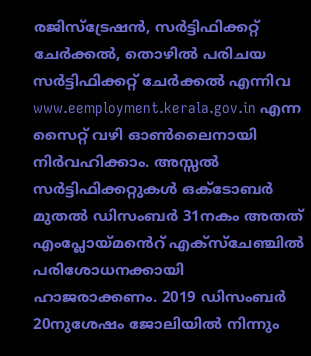രജിസ്‌ട്രേഷന്‍, സര്‍ട്ടിഫിക്കറ്റ് ചേര്‍ക്കല്‍, തൊഴില്‍ പരിചയ സര്‍ട്ടിഫിക്കറ്റ് ചേര്‍ക്കല്‍ എന്നിവ www.eemployment.kerala.gov.in എന്ന സൈറ്റ് വഴി ഓണ്‍ലൈനായി നിര്‍വഹിക്കാം. അസ്സല്‍ സര്‍ട്ടിഫിക്കറ്റുകള്‍ ഒക്ടോബര്‍ മുതല്‍ ഡിസംബര്‍ 31നകം അതത് എംപ്ലോയ്‌മൻെറ് എക്‌സ്‌ചേഞ്ചില്‍ പരിശോധനക്കായി ഹാജരാക്കണം. 2019 ഡിസംബര്‍ 20നുശേഷം ജോലിയില്‍ നിന്നും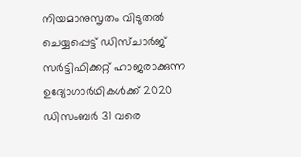നിയമാനുസൃതം വിടുതല്‍ ചെയ്യപ്പെട്ട് ഡിസ്ചാര്‍ജ് സര്‍ട്ടിഫിക്കറ്റ് ഹാജരാക്കുന്ന ഉദ്യോഗാര്‍ഥികള്‍ക്ക് 2020 ഡിസംബര്‍ 31 വരെ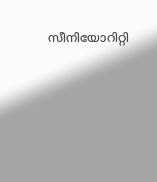സീനിയോറിറ്റി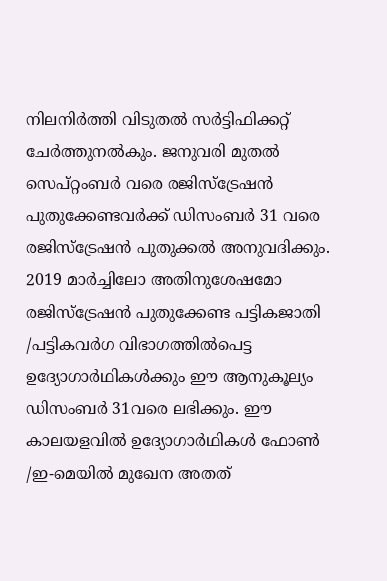നിലനിര്‍ത്തി വിടുതല്‍ സര്‍ട്ടിഫിക്കറ്റ് ചേര്‍ത്തുനല്‍കും. ജനുവരി മുതല്‍ സെപ്റ്റംബര്‍ വരെ രജിസ്‌ട്രേഷന്‍ പുതുക്കേണ്ടവര്‍ക്ക് ഡിസംബര്‍ 31 വരെ രജിസ്‌ട്രേഷന്‍ പുതുക്കല്‍ അനുവദിക്കും. 2019 മാര്‍ച്ചിലോ അതിനുശേഷമോ രജിസ്‌ട്രേഷന്‍ പുതുക്കേണ്ട പട്ടികജാതി /പട്ടികവര്‍ഗ വിഭാഗത്തിൽപെട്ട ഉദ്യോഗാര്‍ഥികള്‍ക്കും ഈ ആനുകൂല്യം ഡിസംബര്‍ 31വരെ ലഭിക്കും. ഈ കാലയളവില്‍ ഉദ്യോഗാര്‍ഥികള്‍ ഫോണ്‍ /ഇ-മെയില്‍ മുഖേന അതത്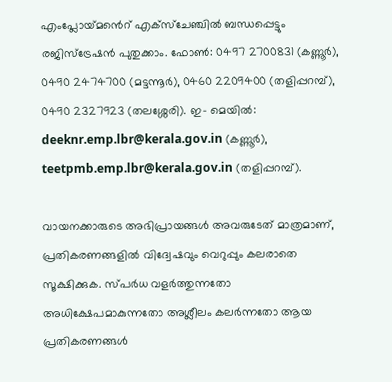എംപ്ലോയ്‌മൻെറ് എക്‌സ്‌ചേഞ്ചില്‍ ബന്ധപ്പെട്ടും രജിസ്‌ട്രേഷന്‍ പുതുക്കാം. ഫോണ്‍: 0497 2700831 (കണ്ണൂര്‍), 0490 2474700 (മട്ടന്നൂര്‍), 0460 2209400 (തളിപ്പറമ്പ്), 0490 2327923 (തലശ്ശേരി). ഇ- മെയില്‍: deeknr.emp.lbr@kerala.gov.in (കണ്ണൂര്‍), teetpmb.emp.lbr@kerala.gov.in (തളിപ്പറമ്പ്).

വായനക്കാരുടെ അഭിപ്രായങ്ങള്‍ അവരുടേത് മാത്രമാണ്, പ്രതികരണങ്ങളിൽ വിദ്വേഷവും വെറുപ്പും കലരാതെ സൂക്ഷിക്കുക. സ്പർധ വളർത്തുന്നതോ അധിക്ഷേപമാകുന്നതോ അശ്ലീലം കലർന്നതോ ആയ പ്രതികരണങ്ങൾ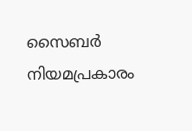സൈബർ നിയമപ്രകാരം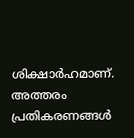ശിക്ഷാർഹമാണ്. അത്തരം പ്രതികരണങ്ങൾ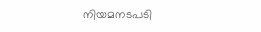നിയമനടപടി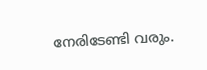നേരിടേണ്ടി വരും.